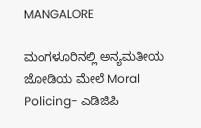MANGALORE

ಮಂಗಳೂರಿನಲ್ಲಿ ಅನ್ಯಮತೀಯ ಜೋಡಿಯ ಮೇಲೆ Moral Policing- ಎಡಿಜಿಪಿ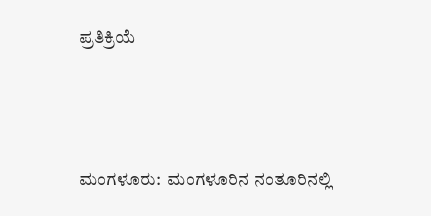ಪ್ರತಿಕ್ರಿಯೆ




ಮಂಗಳೂರು:  ಮಂಗಳೂರಿನ ನಂತೂರಿನಲ್ಲಿ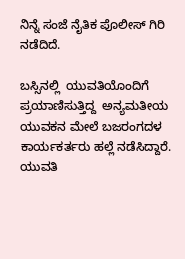ನಿನ್ನೆ ಸಂಜೆ ನೈತಿಕ ಪೊಲೀಸ್ ಗಿರಿ ನಡೆದಿದೆ.

ಬಸ್ಸಿನಲ್ಲಿ  ಯುವತಿಯೊಂದಿಗೆ ಪ್ರಯಾಣಿಸುತ್ತಿದ್ದ  ಅನ್ಯಮತೀಯ ಯುವಕನ ಮೇಲೆ ಬಜರಂಗದಳ ಕಾರ್ಯಕರ್ತರು ಹಲ್ಲೆ ನಡೆಸಿದ್ದಾರೆ. ಯುವತಿ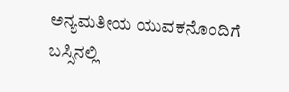ಅನ್ಯಮತೀಯ ಯುವಕನೊಂದಿಗೆ ಬಸ್ಸಿನಲ್ಲಿ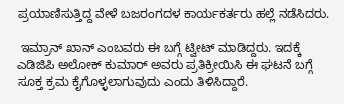ಪ್ರಯಾಣಿಸುತ್ತಿದ್ದ ವೇಳೆ ಬಜರಂಗದಳ ಕಾರ್ಯಕರ್ತರು ಹಲ್ಲೆ ನಡೆಸಿದರು.

 ಇಮ್ರಾನ್ ಖಾನ್ ಎಂಬವರು ಈ ಬಗ್ಗೆ ಟ್ವೀಟ್ ಮಾಡಿದ್ದರು. ಇದಕ್ಕೆ  ಎಡಿಜಿಪಿ ಅಲೋಕ್ ಕುಮಾರ್ ಅವರು ಪ್ರತಿಕ್ರೀಯಿಸಿ ಈ ಘಟನೆ ಬಗ್ಗೆ ಸೂಕ್ತ ಕ್ರಮ ಕೈಗೊಳ್ಳಲಾಗುವುದು ಎಂದು ತಿಳಿಸಿದ್ದಾರೆ.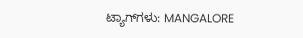ಟ್ಯಾಗ್‌ಗಳು: MANGALORE